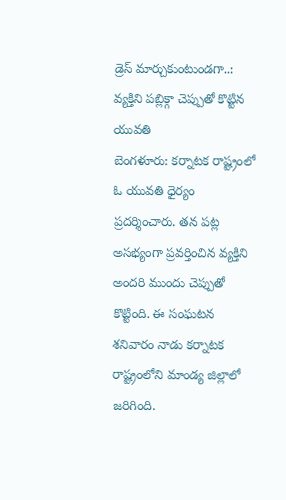డ్రెస్ మార్చుకుంటుండగా..: వ్యక్తిని పబ్లిక్గా చెప్పుతో కొట్టిన యువతి
బెంగళూరు: కర్నాటక రాష్ట్రంలో ఓ యువతి ధైర్యం ప్రదర్శించారు. తన పట్ల అసభ్యంగా ప్రవర్తించిన వ్యక్తిని అందరి ముందు చెప్పుతో కొట్టింది. ఈ సంఘటన శనివారం నాడు కర్నాటక రాష్ట్రంలోని మాండ్య జిల్లాలో జరిగింది.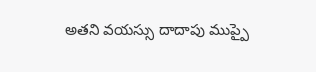అతని వయస్సు దాదాపు ముప్పై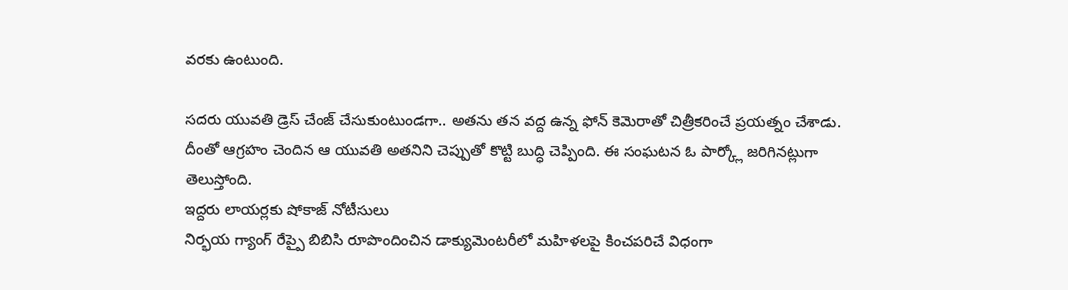వరకు ఉంటుంది.

సదరు యువతి డ్రెస్ చేంజ్ చేసుకుంటుండగా.. అతను తన వద్ద ఉన్న ఫోన్ కెమెరాతో చిత్రీకరించే ప్రయత్నం చేశాడు. దీంతో ఆగ్రహం చెందిన ఆ యువతి అతనిని చెప్పుతో కొట్టి బుద్ధి చెప్పింది. ఈ సంఘటన ఓ పార్క్లో జరిగినట్లుగా తెలుస్తోంది.
ఇద్దరు లాయర్లకు షోకాజ్ నోటీసులు
నిర్భయ గ్యాంగ్ రేప్పై బిబిసి రూపొందించిన డాక్యుమెంటరీలో మహిళలపై కించపరిచే విధంగా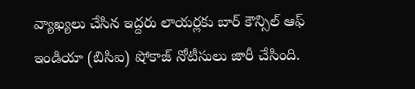వ్యాఖ్యలు చేసిన ఇద్దరు లాయర్లకు బార్ కౌన్సిల్ ఆఫ్ ఇండియా (బిసిఐ) షోకాజ్ నోటీసులు జారీ చేసింది.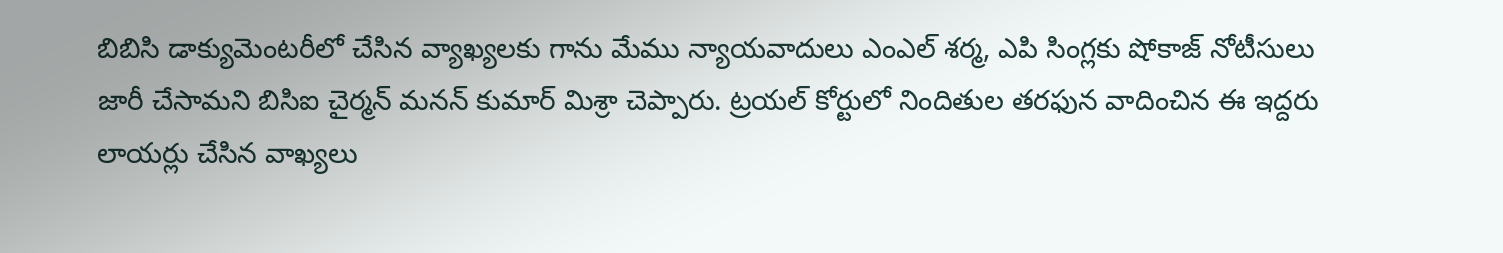బిబిసి డాక్యుమెంటరీలో చేసిన వ్యాఖ్యలకు గాను మేము న్యాయవాదులు ఎంఎల్ శర్మ, ఎపి సింగ్లకు షోకాజ్ నోటీసులు జారీ చేసామని బిసిఐ చైర్మన్ మనన్ కుమార్ మిశ్రా చెప్పారు. ట్రయల్ కోర్టులో నిందితుల తరఫున వాదించిన ఈ ఇద్దరు లాయర్లు చేసిన వాఖ్యలు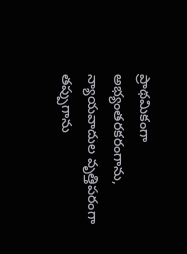ప్రాథమికంగా అభ్యంతరకరంగాను, న్యాయవాదుల వృత్తిపరంగా తప్పుగాను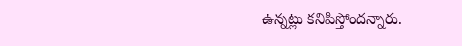ఉన్నట్లు కనిపిస్తోందన్నారు.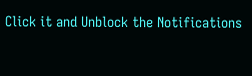Click it and Unblock the Notifications